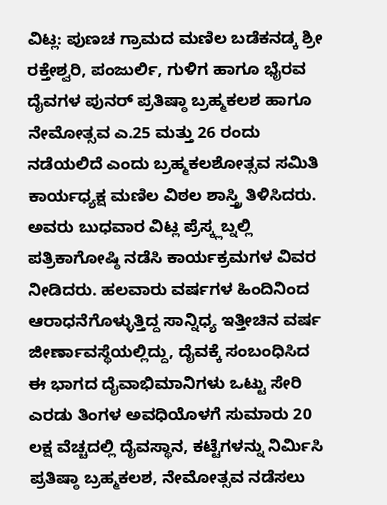ವಿಟ್ಲ: ಪುಣಚ ಗ್ರಾಮದ ಮಣಿಲ ಬಡೆಕನಡ್ಕ ಶ್ರೀ ರಕ್ತೇಶ್ವರಿ, ಪಂಜುರ್ಲಿ, ಗುಳಿಗ ಹಾಗೂ ಭೈರವ ದೈವಗಳ ಪುನರ್ ಪ್ರತಿಷ್ಠಾ ಬ್ರಹ್ಮಕಲಶ ಹಾಗೂ ನೇಮೋತ್ಸವ ಎ.25 ಮತ್ತು 26 ರಂದು ನಡೆಯಲಿದೆ ಎಂದು ಬ್ರಹ್ಮಕಲಶೋತ್ಸವ ಸಮಿತಿ ಕಾರ್ಯಧ್ಯಕ್ಷ ಮಣಿಲ ವಿಠಲ ಶಾಸ್ತ್ರಿ ತಿಳಿಸಿದರು.
ಅವರು ಬುಧವಾರ ವಿಟ್ಲ ಪ್ರೆಸ್ಕ್ಲಬ್ನಲ್ಲಿ ಪತ್ರಿಕಾಗೋಷ್ಠಿ ನಡೆಸಿ ಕಾರ್ಯಕ್ರಮಗಳ ವಿವರ ನೀಡಿದರು. ಹಲವಾರು ವರ್ಷಗಳ ಹಿಂದಿನಿಂದ ಆರಾಧನೆಗೊಳ್ಳುತ್ತಿದ್ದ ಸಾನ್ನಿಧ್ಯ ಇತ್ತೀಚಿನ ವರ್ಷ ಜೀರ್ಣಾವಸ್ಥೆಯಲ್ಲಿದ್ದು, ದೈವಕ್ಕೆ ಸಂಬಂಧಿಸಿದ ಈ ಭಾಗದ ದೈವಾಭಿಮಾನಿಗಳು ಒಟ್ಟು ಸೇರಿ ಎರಡು ತಿಂಗಳ ಅವಧಿಯೊಳಗೆ ಸುಮಾರು 20 ಲಕ್ಷ ವೆಚ್ಚದಲ್ಲಿ ದೈವಸ್ಥಾನ, ಕಟ್ಟೆಗಳನ್ನು ನಿರ್ಮಿಸಿ ಪ್ರತಿಷ್ಠಾ ಬ್ರಹ್ಮಕಲಶ, ನೇಮೋತ್ಸವ ನಡೆಸಲು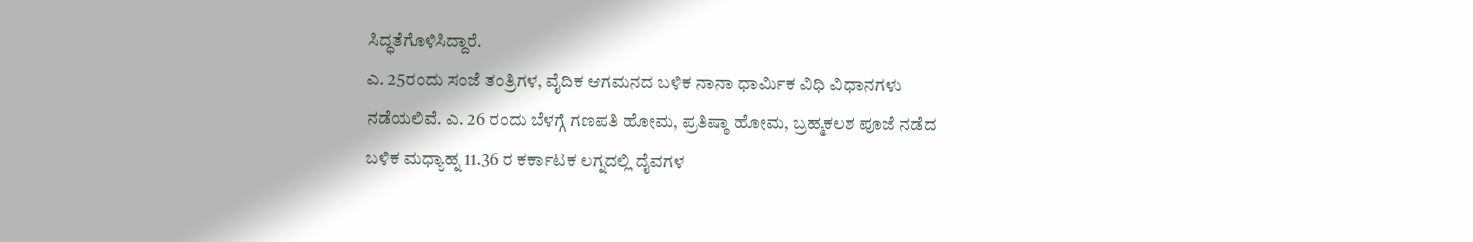ಸಿದ್ಧತೆಗೊಳಿಸಿದ್ದಾರೆ.
ಎ. 25ರಂದು ಸಂಜೆ ತಂತ್ರಿಗಳ, ವೈದಿಕ ಆಗಮನದ ಬಳಿಕ ನಾನಾ ಧಾರ್ಮಿಕ ವಿಧಿ ವಿಧಾನಗಳು ನಡೆಯಲಿವೆ. ಎ. 26 ರಂದು ಬೆಳಗ್ಗೆ ಗಣಪತಿ ಹೋಮ, ಪ್ರತಿಷ್ಠಾ ಹೋಮ, ಬ್ರಹ್ಮಕಲಶ ಪೂಜೆ ನಡೆದ ಬಳಿಕ ಮಧ್ಯಾಹ್ನ 11.36 ರ ಕರ್ಕಾಟಕ ಲಗ್ನದಲ್ಲಿ ದೈವಗಳ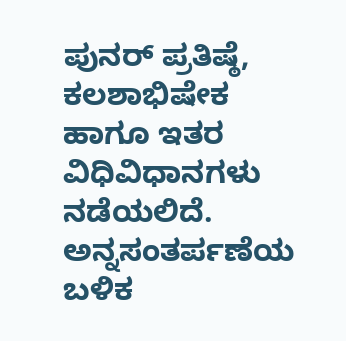ಪುನರ್ ಪ್ರತಿಷ್ಠೆ, ಕಲಶಾಭಿಷೇಕ ಹಾಗೂ ಇತರ ವಿಧಿವಿಧಾನಗಳು ನಡೆಯಲಿದೆ. ಅನ್ನಸಂತರ್ಪಣೆಯ ಬಳಿಕ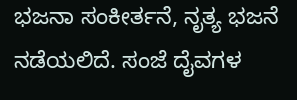ಭಜನಾ ಸಂಕೀರ್ತನೆ, ನೃತ್ಯ ಭಜನೆ ನಡೆಯಲಿದೆ. ಸಂಜೆ ದೈವಗಳ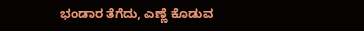ಭಂಡಾರ ತೆಗೆದು, ಎಣ್ಣೆ ಕೊಡುವ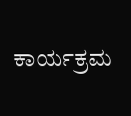ಕಾರ್ಯಕ್ರಮ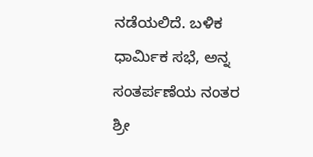ನಡೆಯಲಿದೆ. ಬಳಿಕ ಧಾರ್ಮಿಕ ಸಭೆ, ಅನ್ನ ಸಂತರ್ಪಣೆಯ ನಂತರ ಶ್ರೀ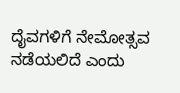ದೈವಗಳಿಗೆ ನೇಮೋತ್ಸವ ನಡೆಯಲಿದೆ ಎಂದು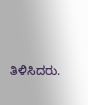ತಿಳಿಸಿದರು.